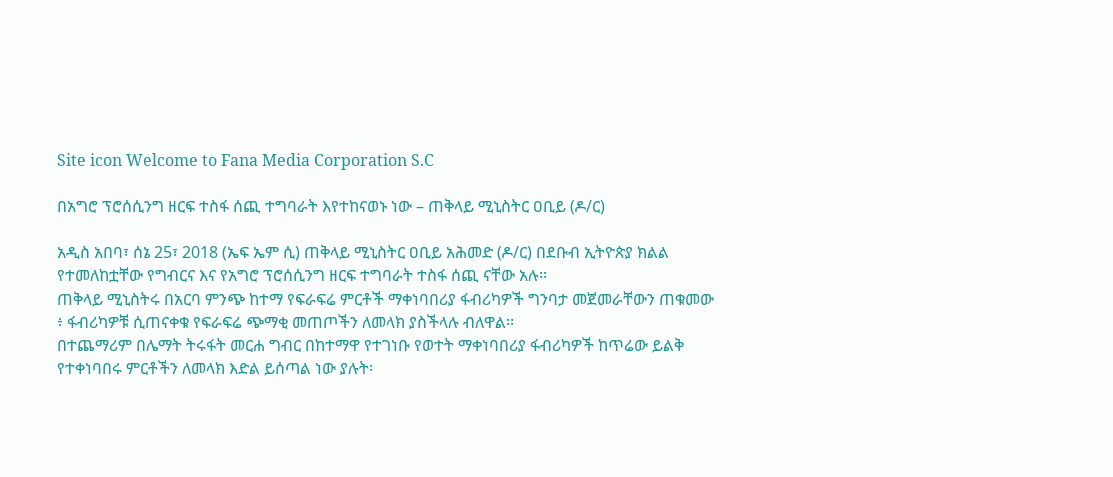Site icon Welcome to Fana Media Corporation S.C

በአግሮ ፕሮሰሲንግ ዘርፍ ተስፋ ሰጪ ተግባራት እየተከናወኑ ነው – ጠቅላይ ሚኒስትር ዐቢይ (ዶ/ር)

አዲስ አበባ፣ ሰኔ 25፣ 2018 (ኤፍ ኤም ሲ) ጠቅላይ ሚኒስትር ዐቢይ አሕመድ (ዶ/ር) በደቡብ ኢትዮጵያ ክልል የተመለከቷቸው የግብርና እና የአግሮ ፕሮሰሲንግ ዘርፍ ተግባራት ተስፋ ሰጪ ናቸው አሉ፡፡
ጠቅላይ ሚኒስትሩ በአርባ ምንጭ ከተማ የፍራፍሬ ምርቶች ማቀነባበሪያ ፋብሪካዎች ግንባታ መጀመራቸውን ጠቁመው ፥ ፋብሪካዎቹ ሲጠናቀቁ የፍራፍሬ ጭማቂ መጠጦችን ለመላክ ያስችላሉ ብለዋል፡፡
በተጨማሪም በሌማት ትሩፋት መርሐ ግብር በከተማዋ የተገነቡ የወተት ማቀነባበሪያ ፋብሪካዎች ከጥሬው ይልቅ የተቀነባበሩ ምርቶችን ለመላክ እድል ይሰጣል ነው ያሉት፡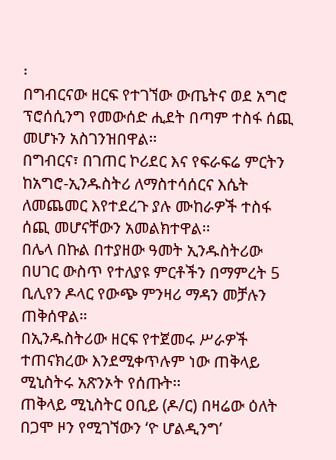፡
በግብርናው ዘርፍ የተገኘው ውጤትና ወደ አግሮ ፕሮሰሲንግ የመውሰድ ሒደት በጣም ተስፋ ሰጪ መሆኑን አስገንዝበዋል፡፡
በግብርና፣ በገጠር ኮሪደር እና የፍራፍሬ ምርትን ከአግሮ-ኢንዱስትሪ ለማስተሳሰርና እሴት ለመጨመር እየተደረጉ ያሉ ሙከራዎች ተስፋ ሰጪ መሆናቸውን አመልክተዋል፡፡
በሌላ በኩል በተያዘው ዓመት ኢንዱስትሪው በሀገር ውስጥ የተለያዩ ምርቶችን በማምረት 5 ቢሊየን ዶላር የውጭ ምንዛሪ ማዳን መቻሉን ጠቅሰዋል።
በኢንዱስትሪው ዘርፍ የተጀመሩ ሥራዎች ተጠናክረው እንደሚቀጥሉም ነው ጠቅላይ ሚኒስትሩ አጽንኦት የሰጡት፡፡
ጠቅላይ ሚኒስትር ዐቢይ (ዶ/ር) በዛሬው ዕለት በጋሞ ዞን የሚገኘውን ‘ዮ ሆልዲንግ’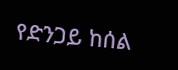የድንጋይ ከሰል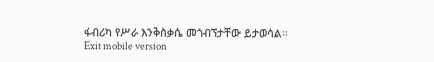ፋብሪካ የሥራ እንቅስቃሴ መጎብኘታቸው ይታወሳል፡፡
Exit mobile version